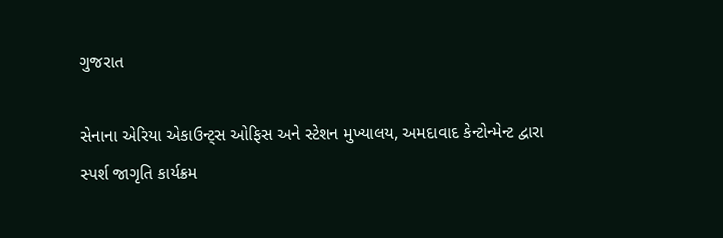ગુજરાત

સેનાના એરિયા એકાઉન્ટ્સ ઓફિસ અને સ્ટેશન મુખ્યાલય, અમદાવાદ કેન્ટોન્મેન્ટ દ્વારા સ્પર્શ જાગૃતિ કાર્યક્રમ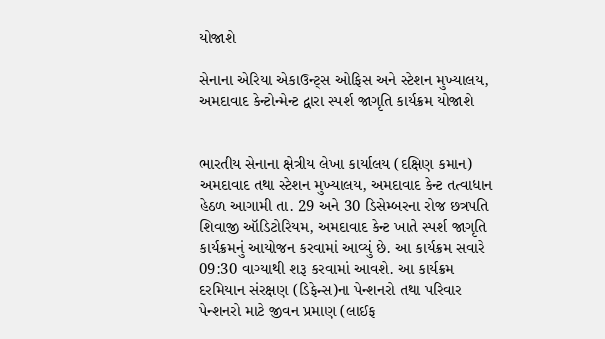યોજાશે

સેનાના એરિયા એકાઉન્ટ્સ ઓફિસ અને સ્ટેશન મુખ્યાલય, અમદાવાદ કેન્ટોન્મેન્ટ દ્વારા સ્પર્શ જાગૃતિ કાર્યક્રમ યોજાશે


ભારતીય સેનાના ક્ષેત્રીય લેખા કાર્યાલય (દક્ષિણ કમાન) અમદાવાદ તથા સ્ટેશન મુખ્યાલય, અમદાવાદ કેન્ટ તત્વાધાન હેઠળ આગામી તા. 29 અને 30 ડિસેમ્બરના રોજ છત્રપતિ શિવાજી ઑડિટોરિયમ, અમદાવાદ કેન્ટ ખાતે સ્પર્શ જાગૃતિ કાર્યક્રમનું આયોજન કરવામાં આવ્યું છે. આ કાર્યક્રમ સવારે 09:30 વાગ્યાથી શરૂ કરવામાં આવશે. આ કાર્યક્રમ દરમિયાન સંરક્ષણ (ડિફેન્સ)ના પેન્શનરો તથા પરિવાર પેન્શનરો માટે જીવન પ્રમાણ (લાઈફ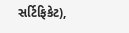સર્ટિફિકેટ),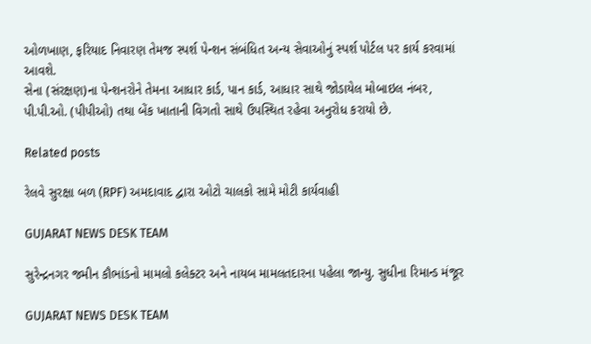ઓળખાણ, ફરિયાદ નિવારણ તેમજ સ્પર્શ પેન્શન સંબંધિત અન્ય સેવાઓનું સ્પર્શ પોર્ટલ પર કાર્ય કરવામાં આવશે.
સેના (સંરક્ષણ)ના પેન્શનરોને તેમના આધાર કાર્ડ, પાન કાર્ડ, આધાર સાથે જોડાયેલ મોબાઇલ નંબર, પી.પી.ઓ. (પીપીઓ) તથા બેંક ખાતાની વિગતો સાથે ઉપસ્થિત રહેવા અનુરોધ કરાયો છે.

Related posts

રેલવે સુરક્ષા બળ (RPF) અમદાવાદ દ્વારા ઓટો ચાલકો સામે મોટી કાર્યવાહી

GUJARAT NEWS DESK TEAM

સુરેન્દ્રનગર જમીન કૌભાંડનો મામલો કલેક્ટર અને નાયબ મામલતદારના પહેલા જાન્યુ. સુધીના રિમાન્ડ મંજૂર

GUJARAT NEWS DESK TEAM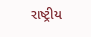રાષ્ટ્રીય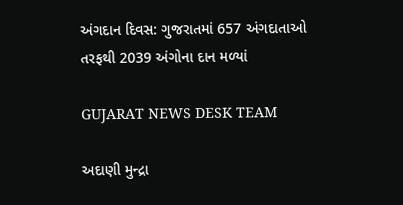અંગદાન દિવસ: ગુજરાતમાં 657 અંગદાતાઓ તરફથી 2039 અંગોના દાન મળ્યાં

GUJARAT NEWS DESK TEAM

અદાણી મુન્દ્રા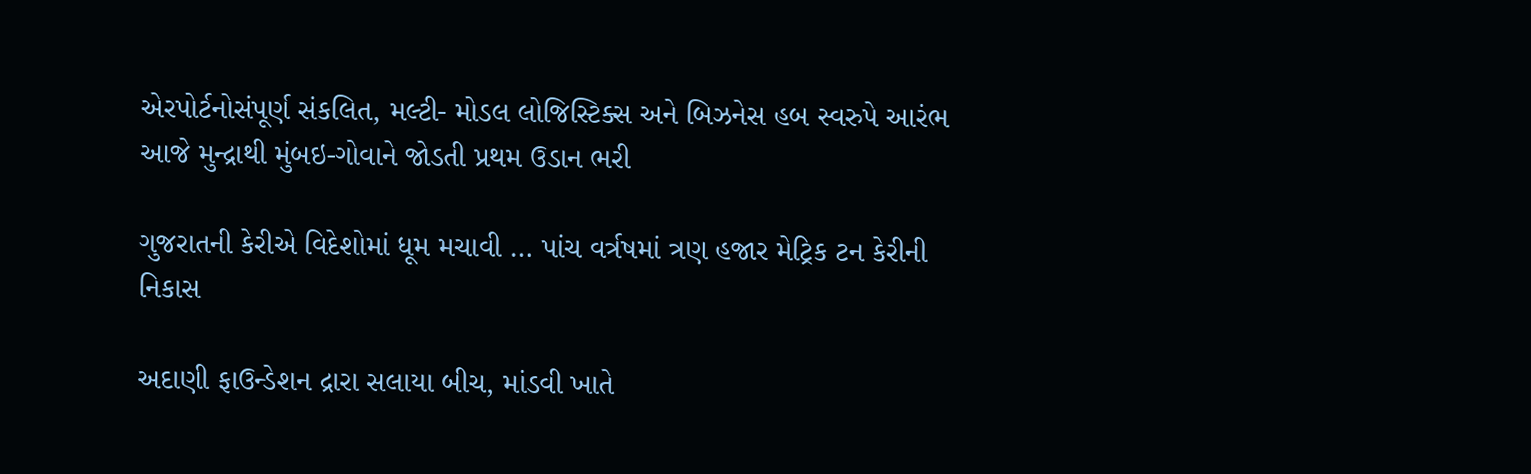એરપોર્ટનોસંપૂર્ણ સંકલિત, મલ્ટી- મોડલ લોજિસ્ટિક્સ અને બિઝનેસ હબ સ્વરુપે આરંભ આજે મુન્દ્રાથી મુંબઇ-ગોવાને જોડતી પ્રથમ ઉડાન ભરી

ગુજરાતની કેરીએ વિદેશોમાં ધૂમ મચાવી … પાંચ વર્ત્રષમાં ત્રણ હજાર મેટ્રિક ટન કેરીની નિકાસ

અદાણી ફાઉન્ડેશન દ્રારા સલાયા બીચ, માંડવી ખાતે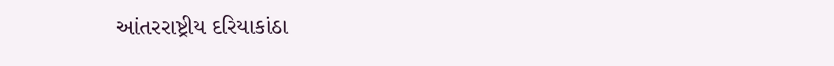આંતરરાષ્ટ્રીય દરિયાકાંઠા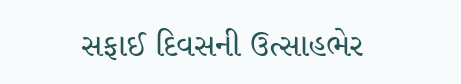સફાઈ દિવસની ઉત્સાહભેર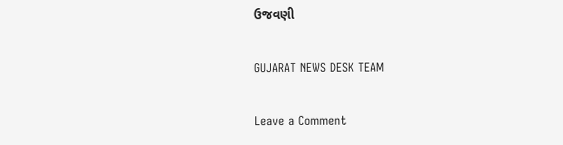ઉજવણી

GUJARAT NEWS DESK TEAM

Leave a Comment